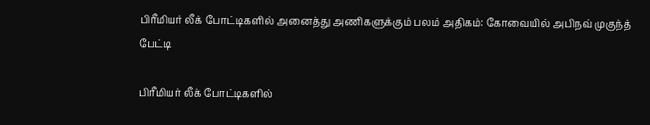பிரீமியர் லீக் போட்டிகளில் அனைத்து அணிகளுக்கும் பலம் அதிகம்: கோவையில் அபிநவ் முகுந்த் பேட்டி

பிரீமியர் லீக் போட்டிகளில்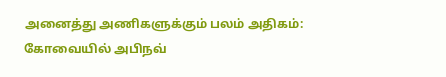அனைத்து அணிகளுக்கும் பலம் அதிகம்: கோவையில் அபிநவ்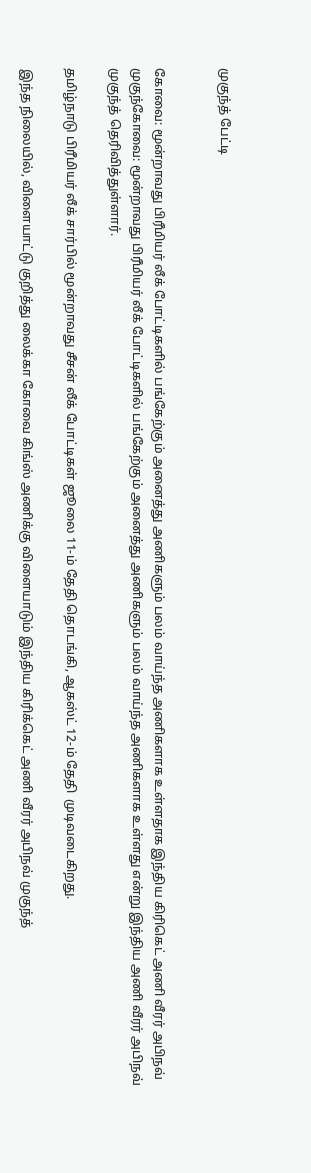முகுந்த் பேட்டி


கோவை: மூன்றாவது பிரீமியர் லீக் போட்டிகளில் பங்கேற்கும் அனைத்து அணிகளும் பலம் வாய்ந்த அணிகளாக உள்ளதாக இந்திய கிரிகெட் அணி வீரர் அபிநவ் முகுந்கோவை: மூன்றாவது பிரீமியர் லீக் போட்டிகளில் பங்கேற்கும் அனைத்து அணிகளும் பலம் வாய்ந்த அணிகளாக உள்ளது என்று இந்திய அணி வீரர் அபிநவ் முகுந்த் தெரிவித்துள்ளார்.

தமிழ்நாடு பிரீமியர் லீக் சார்பில் மூன்றாவது சீசன் லீக் போட்டிகள் ஜூலை 11-ம் தேதி தொடங்கி, ஆகஸ்ட் 12-ம் தேதி  முடிவடைகிறது.

இந்த நிலையில், விளையாட்டு குறித்து லைக்கா கோவை கிங்ஸ் அணிக்கு விளையாடும் இந்திய கிரிக்கெட் அணி வீரர் அபிநவ் முகுந்த்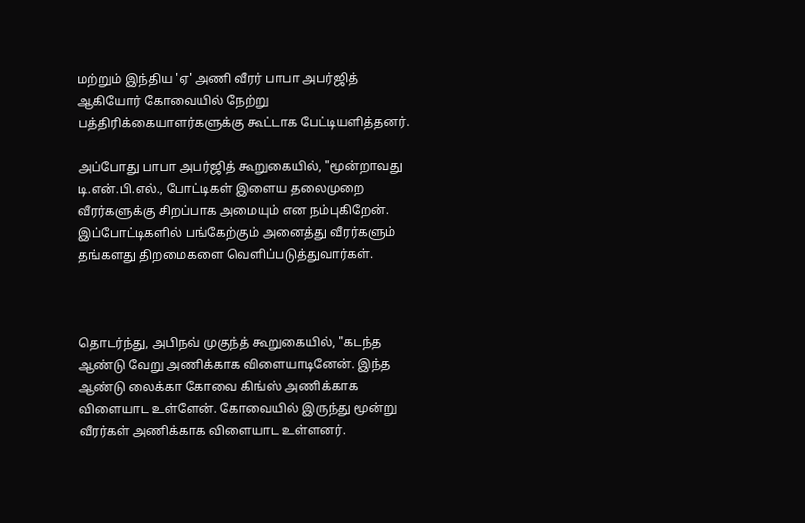மற்றும் இந்திய 'ஏ' அணி வீரர் பாபா அபர்ஜித் ஆகியோர் கோவையில் நேற்று பத்திரிக்கையாளர்களுக்கு கூட்டாக பேட்டியளித்தனர்.

அப்போது பாபா அபர்ஜித் கூறுகையில், "மூன்றாவது டி.என்.பி.எல்., போட்டிகள் இளைய தலைமுறை வீரர்களுக்கு சிறப்பாக அமையும் என நம்புகிறேன். இப்போட்டிகளில் பங்கேற்கும் அனைத்து வீரர்களும் தங்களது திறமைகளை வெளிப்படுத்துவார்கள்.



தொடர்ந்து, அபிநவ் முகுந்த் கூறுகையில், "கடந்த ஆண்டு வேறு அணிக்காக விளையாடினேன். இந்த ஆண்டு லைக்கா கோவை கிங்ஸ் அணிக்காக விளையாட உள்ளேன். கோவையில் இருந்து மூன்று வீரர்கள் அணிக்காக விளையாட உள்ளனர்.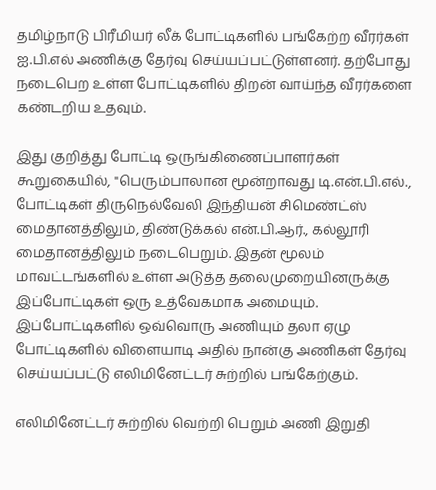தமிழ்நாடு பிரீமியர் லீக் போட்டிகளில் பங்கேற்ற வீரர்கள் ஐ.பி.எல் அணிக்கு தேர்வு செய்யப்பட்டுள்ளனர். தற்போது நடைபெற உள்ள போட்டிகளில் திறன் வாய்ந்த வீரர்களை கண்டறிய உதவும்.

இது குறித்து போட்டி ஒருங்கிணைப்பாளர்கள் கூறுகையில், "பெரும்பாலான மூன்றாவது டி.என்.பி.எல்., போட்டிகள் திருநெல்வேலி இந்தியன் சிமெண்ட்ஸ் மைதானத்திலும், திண்டுக்கல் என்.பி.ஆர்., கல்லூரி மைதானத்திலும் நடைபெறும். இதன் மூலம் மாவட்டங்களில் உள்ள அடுத்த தலைமுறையினருக்கு இப்போட்டிகள் ஒரு உத்வேகமாக அமையும். இப்போட்டிகளில் ஒவ்வொரு அணியும் தலா ஏழு போட்டிகளில் விளையாடி அதில் நான்கு அணிகள் தேர்வு செய்யப்பட்டு எலிமினேட்டர் சுற்றில் பங்கேற்கும்.

எலிமினேட்டர் சுற்றில் வெற்றி பெறும் அணி இறுதி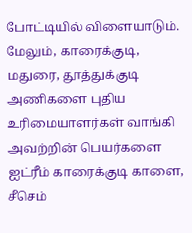போட்டியில் விளையாடும். மேலும், காரைக்குடி, மதுரை, தூத்துக்குடி அணிகளை புதிய உரிமையாளர்கள் வாங்கி அவற்றின் பெயர்களை ஐட்ரீம் காரைக்குடி காளை, சீசெம்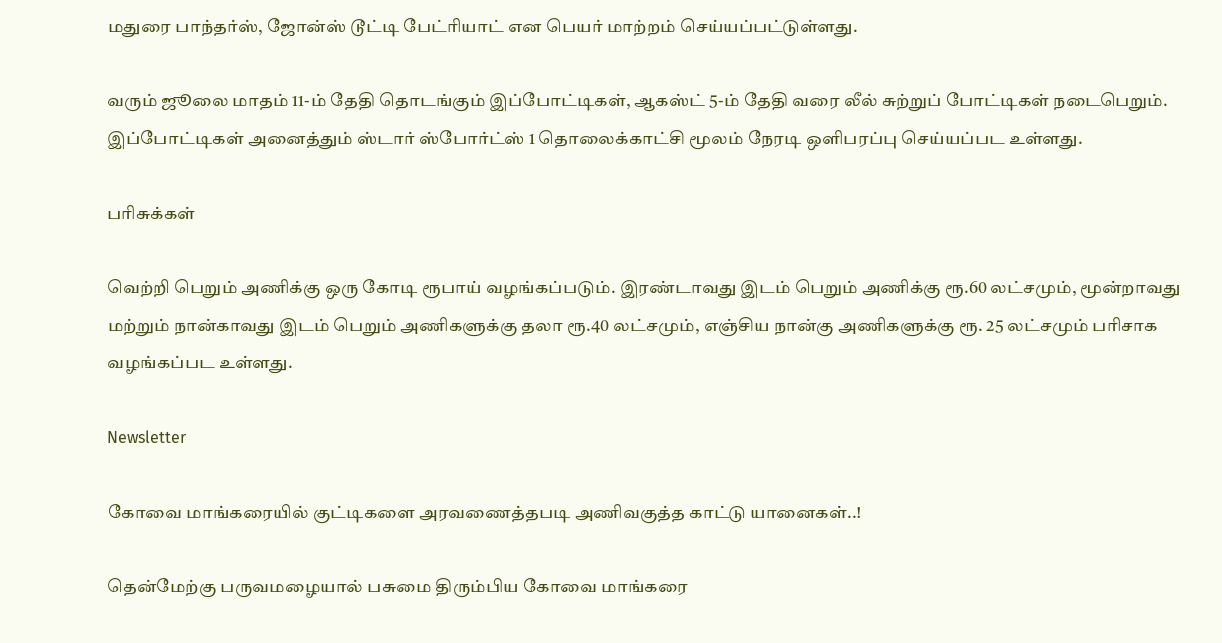மதுரை பாந்தர்ஸ், ஜோன்ஸ் டூட்டி பேட்ரியாட் என பெயர் மாற்றம் செய்யப்பட்டுள்ளது.

வரும் ஜூலை மாதம் 11-ம் தேதி தொடங்கும் இப்போட்டிகள், ஆகஸ்ட் 5-ம் தேதி வரை லீல் சுற்றுப் போட்டிகள் நடைபெறும். இப்போட்டிகள் அனைத்தும் ஸ்டார் ஸ்போர்ட்ஸ் 1 தொலைக்காட்சி மூலம் நேரடி ஒளிபரப்பு செய்யப்பட உள்ளது.

பரிசுக்கள்

வெற்றி பெறும் அணிக்கு ஒரு கோடி ரூபாய் வழங்கப்படும். இரண்டாவது இடம் பெறும் அணிக்கு ரூ.60 லட்சமும், மூன்றாவது மற்றும் நான்காவது இடம் பெறும் அணிகளுக்கு தலா ரூ.40 லட்சமும், எஞ்சிய நான்கு அணிகளுக்கு ரூ. 25 லட்சமும் பரிசாக வழங்கப்பட உள்ளது.

Newsletter

கோவை மாங்கரையில் குட்டிகளை அரவணைத்தபடி அணிவகுத்த காட்டு யானைகள்..!

தென்மேற்கு பருவமழையால் பசுமை திரும்பிய கோவை மாங்கரை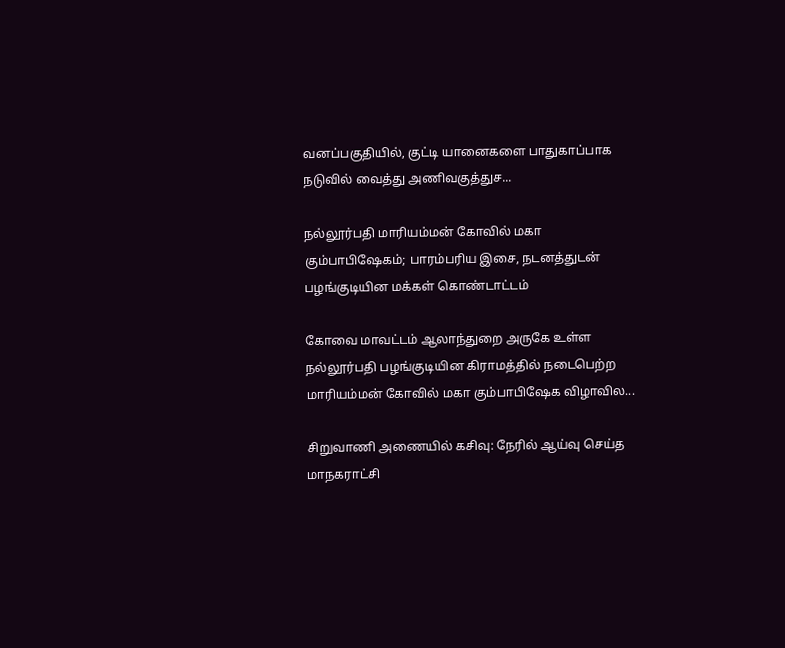வனப்பகுதியில், குட்டி யானைகளை பாதுகாப்பாக நடுவில் வைத்து அணிவகுத்துச...

நல்லூர்பதி மாரியம்மன் கோவில் மகா கும்பாபிஷேகம்; பாரம்பரிய இசை, நடனத்துடன் பழங்குடியின மக்கள் கொண்டாட்டம்

கோவை மாவட்டம் ஆலாந்துறை அருகே உள்ள நல்லூர்பதி பழங்குடியின கிராமத்தில் நடைபெற்ற மாரியம்மன் கோவில் மகா கும்பாபிஷேக விழாவில...

சிறுவாணி அணையில் கசிவு: நேரில் ஆய்வு செய்த மாநகராட்சி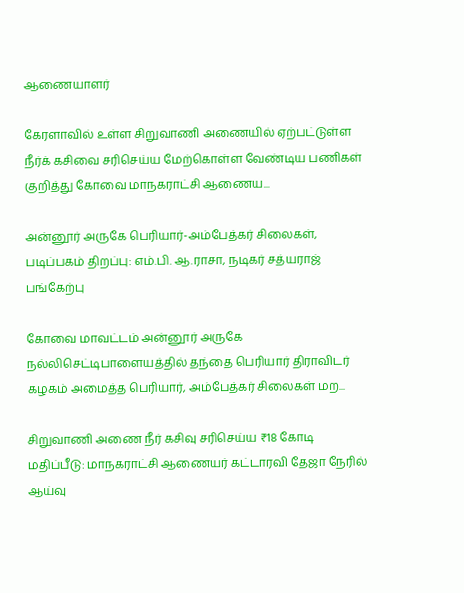ஆணையாளர்

கேரளாவில் உள்ள சிறுவாணி அணையில் ஏற்பட்டுள்ள நீர்க் கசிவை சரிசெய்ய மேற்கொள்ள வேண்டிய பணிகள் குறித்து கோவை மாநகராட்சி ஆணைய...

அன்னூர் அருகே பெரியார்-அம்பேத்கர் சிலைகள், படிப்பகம் திறப்பு: எம்.பி. ஆ.ராசா, நடிகர் சத்யராஜ் பங்கேற்பு

கோவை மாவட்டம் அன்னூர் அருகே நல்லிசெட்டிபாளையத்தில் தந்தை பெரியார் திராவிடர் கழகம் அமைத்த பெரியார், அம்பேத்கர் சிலைகள் மற...

சிறுவாணி அணை நீர் கசிவு சரிசெய்ய ₹18 கோடி மதிப்பீடு: மாநகராட்சி ஆணையர் கட்டாரவி தேஜா நேரில் ஆய்வு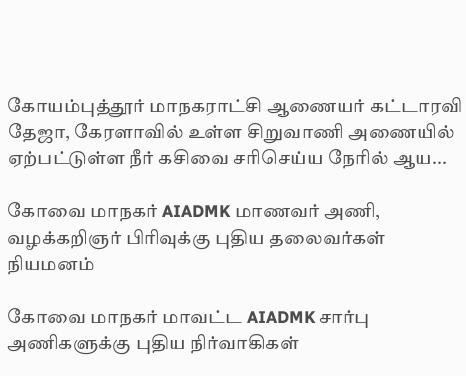கோயம்புத்தூர் மாநகராட்சி ஆணையர் கட்டாரவி தேஜா, கேரளாவில் உள்ள சிறுவாணி அணையில் ஏற்பட்டுள்ள நீர் கசிவை சரிசெய்ய நேரில் ஆய...

கோவை மாநகர் AIADMK மாணவர் அணி, வழக்கறிஞர் பிரிவுக்கு புதிய தலைவர்கள் நியமனம்

கோவை மாநகர் மாவட்ட AIADMK சார்பு அணிகளுக்கு புதிய நிர்வாகிகள்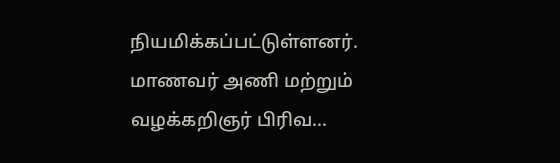நியமிக்கப்பட்டுள்ளனர். மாணவர் அணி மற்றும் வழக்கறிஞர் பிரிவ...